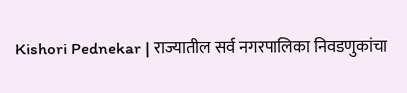Kishori Pednekar | राज्यातील सर्व नगरपालिका निवडणुकांचा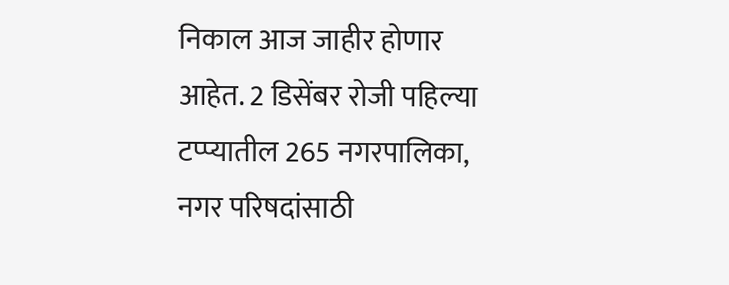निकाल आज जाहीर होणार आहेत. 2 डिसेंबर रोजी पहिल्या टप्प्यातील 265 नगरपालिका, नगर परिषदांसाठी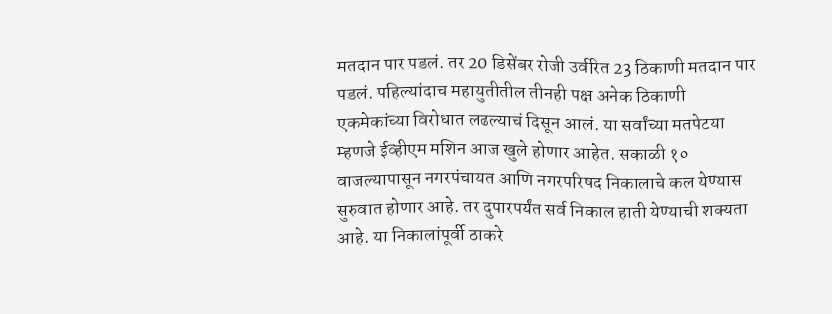मतदान पार पडलं. तर 20 डिसेंबर रोजी उर्वरित 23 ठिकाणी मतदान पार पडलं. पहिल्यांदाच महायुतीतील तीनही पक्ष अनेक ठिकाणी एकमेकांच्या विरोधात लढल्याचं दिसून आलं. या सर्वांच्या मतपेटया म्हणजे ईव्हीएम मशिन आज खुले होणार आहेत. सकाळी १० वाजल्यापासून नगरपंचायत आणि नगरपरिषद निकालाचे कल येण्यास सुरुवात होणार आहे. तर दुपारपर्यंत सर्व निकाल हाती येण्याची शक्यता आहे. या निकालांपूर्वी ठाकरे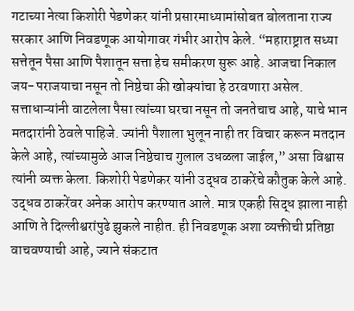गटाच्या नेत्या किशोरी पेडणेकर यांनी प्रसारमाध्यामांसोबत बोलताना राज्य सरकार आणि निवडणूक आयोगावर गंभीर आरोप केले. “महाराष्ट्रात सध्या सत्तेतून पैसा आणि पैशातून सत्ता हेच समीकरण सुरू आहे. आजचा निकाल जय-पराजयाचा नसून तो निष्ठेचा की खोक्यांचा हे ठरवणारा असेल. सत्ताधाऱ्यांनी वाटलेला पैसा त्यांच्या घरचा नसून तो जनतेचाच आहे, याचे भान मतदारांनी ठेवले पाहिजे. ज्यांनी पैशाला भुलून नाही तर विचार करून मतदान केले आहे, त्यांच्यामुळे आज निष्ठेचाच गुलाल उधळला जाईल,” असा विश्वास त्यांनी व्यक्त केला. किशोरी पेडणेकर यांनी उद्धव ठाकरेंचे कौतुक केले आहे. उद्धव ठाकरेंवर अनेक आरोप करण्यात आले. मात्र एकही सिद्ध झाला नाही आणि ते दिल्लीश्वरांपुढे झुकले नाहीत. ही निवडणूक अशा व्यक्तीची प्रतिष्ठा वाचवण्याची आहे, ज्याने संकटात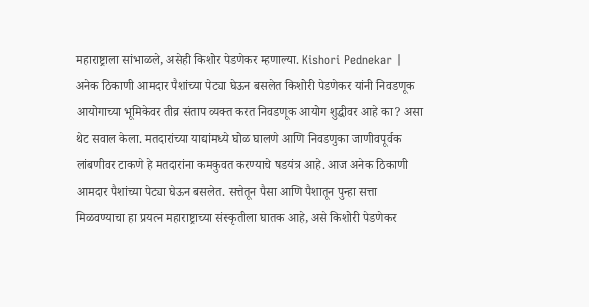महाराष्ट्राला सांभाळले, असेही किशोर पेडणेकर म्हणाल्या. Kishori Pednekar | अनेक ठिकाणी आमदार पैशांच्या पेट्या घेऊन बसलेत किशोरी पेडणेकर यांनी निवडणूक आयोगाच्या भूमिकेवर तीव्र संताप व्यक्त करत निवडणूक आयोग शुद्धीवर आहे का? असा थेट सवाल केला. मतदारांच्या याद्यांमध्ये घोळ घालणे आणि निवडणुका जाणीवपूर्वक लांबणीवर टाकणे हे मतदारांना कमकुवत करण्याचे षडयंत्र आहे. आज अनेक ठिकाणी आमदार पैशांच्या पेट्या घेऊन बसलेत. सत्तेतून पैसा आणि पैशातून पुन्हा सत्ता मिळवण्याचा हा प्रयत्न महाराष्ट्राच्या संस्कृतीला घातक आहे, असे किशोरी पेडणेकर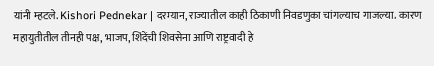यांनी म्हटले. Kishori Pednekar | दरम्यान, राज्यातील काही ठिकाणी निवडणुका चांगल्याच गाजल्या. कारण महायुतीतील तीनही पक्ष, भाजप, शिंदेंची शिवसेना आणि राष्ट्रवादी हे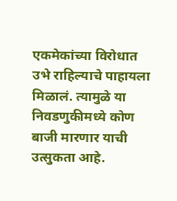एकमेकांच्या विरोधात उभे राहिल्याचे पाहायला मिळालं. त्यामुळे या निवडणुकीमध्ये कोण बाजी मारणार याची उत्सुकता आहे.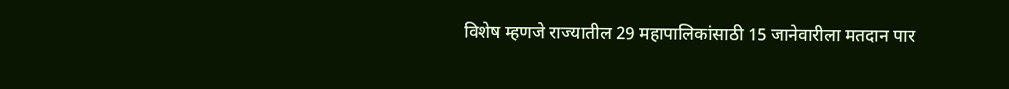विशेष म्हणजे राज्यातील 29 महापालिकांसाठी 15 जानेवारीला मतदान पार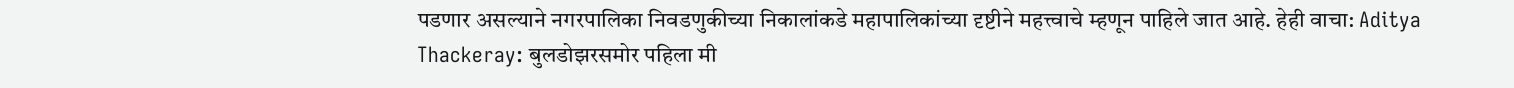पडणार असल्याने नगरपालिका निवडणुकीच्या निकालांकडे महापालिकांच्या दृष्टीने महत्त्वाचे म्हणून पाहिले जात आहे. हेही वाचा: Aditya Thackeray: बुलडोझरसमोर पहिला मी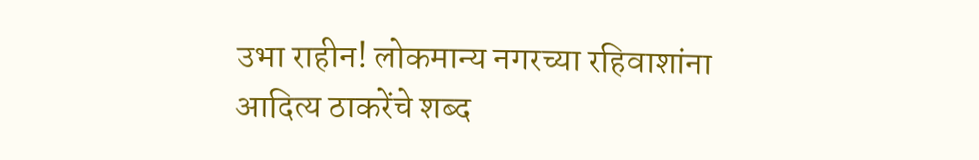उभा राहीन! लोकमान्य नगरच्या रहिवाशांना आदित्य ठाकरेंचे शब्द